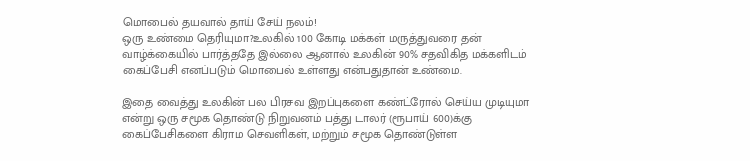மொபைல் தயவால் தாய் சேய் நலம்!
ஒரு உண்மை தெரியுமா?உலகில் 100 கோடி மக்கள் மருத்துவரை தன் வாழ்க்கையில் பார்த்ததே இல்லை ஆனால் உலகின் 90% சதவிகித மக்களிடம் கைப்பேசி எனப்படும் மொபைல் உள்ளது என்பதுதான் உண்மை.

இதை வைத்து உலகின் பல பிரசவ இறப்புகளை கண்ட்ரோல் செய்ய முடியுமா என்று ஒரு சமூக தொண்டு நிறுவனம் பத்து டாலர் (ரூபாய் 600)க்கு கைப்பேசிகளை கிராம செவளிகள், மற்றும் சமூக தொண்டுள்ள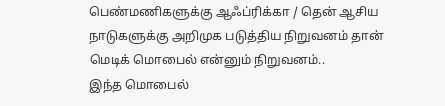பெண்மணிகளுக்கு ஆஃப்ரிக்கா / தென் ஆசிய நாடுகளுக்கு அறிமுக படுத்திய நிறுவனம் தான் மெடிக் மொபைல் என்னும் நிறுவனம்..
இந்த மொபைல்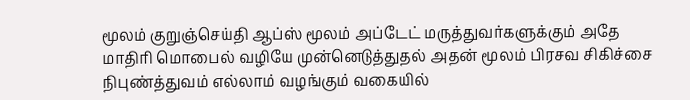மூலம் குறுஞ்செய்தி ஆப்ஸ் மூலம் அப்டேட் மருத்துவர்களுக்கும் அதே மாதிரி மொபைல் வழியே முன்னெடுத்துதல் அதன் மூலம் பிரசவ சிகிச்சை நிபுண்த்துவம் எல்லாம் வழங்கும் வகையில்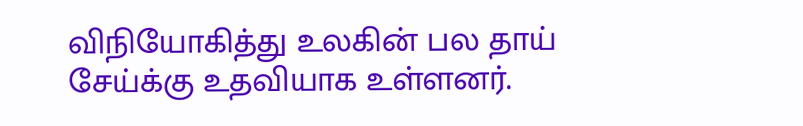விநியோகித்து உலகின் பல தாய் சேய்க்கு உதவியாக உள்ளனர்.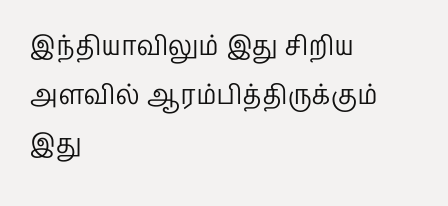இந்தியாவிலும் இது சிறிய அளவில் ஆரம்பித்திருக்கும் இது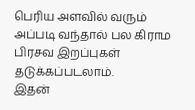பெரிய அளவில் வரும் அப்படி வந்தால் பல கிராம பிரசவ இறப்புகள் தடுக்கப்படலாம்.
இதன்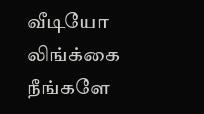வீடியோ லிங்க்கை நீங்களே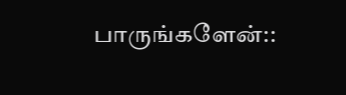பாருங்களேன்::